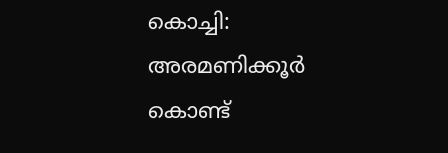കൊച്ചി: അരമണിക്കൂർ കൊണ്ട്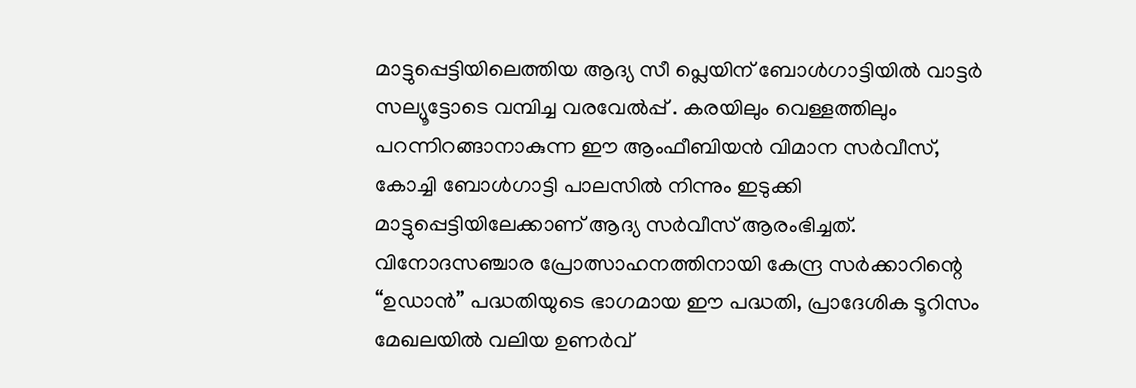മാട്ടുപ്പെട്ടിയിലെത്തിയ ആദ്യ സീ പ്ലെയിന് ബോൾഗാട്ടിയിൽ വാട്ടർ സല്യൂട്ടോടെ വമ്പിച്ച വരവേൽപ്പ് . കരയിലും വെള്ളത്തിലും പറന്നിറങ്ങാനാകുന്ന ഈ ആംഫീബിയൻ വിമാന സർവീസ്, കോച്ചി ബോൾഗാട്ടി പാലസിൽ നിന്നും ഇടുക്കി മാട്ടുപ്പെട്ടിയിലേക്കാണ് ആദ്യ സർവീസ് ആരംഭിച്ചത്. വിനോദസഞ്ചാര പ്രോത്സാഹനത്തിനായി കേന്ദ്ര സർക്കാറിന്റെ “ഉഡാൻ” പദ്ധതിയുടെ ഭാഗമായ ഈ പദ്ധതി, പ്രാദേശിക ടൂറിസം മേഖലയിൽ വലിയ ഉണർവ്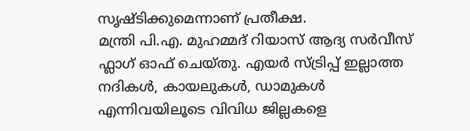സൃഷ്ടിക്കുമെന്നാണ് പ്രതീക്ഷ.
മന്ത്രി പി.എ. മുഹമ്മദ് റിയാസ് ആദ്യ സർവീസ് ഫ്ലാഗ് ഓഫ് ചെയ്തു. എയർ സ്ട്രിപ്പ് ഇല്ലാത്ത നദികൾ, കായലുകൾ, ഡാമുകൾ എന്നിവയിലൂടെ വിവിധ ജില്ലകളെ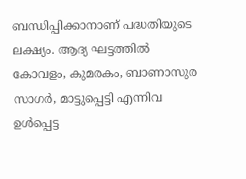ബന്ധിപ്പിക്കാനാണ് പദ്ധതിയുടെ ലക്ഷ്യം. ആദ്യ ഘട്ടത്തിൽ കോവളം, കുമരകം, ബാണാസുര സാഗർ, മാട്ടുപ്പെട്ടി എന്നിവ ഉൾപ്പെട്ട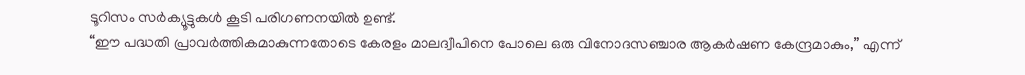ടൂറിസം സർക്യൂട്ടുകൾ കൂടി പരിഗണനയിൽ ഉണ്ട്.
“ഈ പദ്ധതി പ്രാവർത്തികമാകുന്നതോടെ കേരളം മാലദ്വീപിനെ പോലെ ഒരു വിനോദസഞ്ചാര ആകർഷണ കേന്ദ്രമാകും,” എന്ന്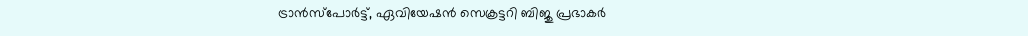ട്രാൻസ്പോർട്ട്, ഏവിയേഷൻ സെക്രട്ടറി ബിജു പ്രഭാകർ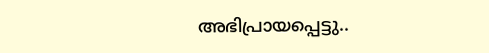അഭിപ്രായപ്പെട്ടു..